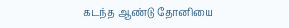கடந்த ஆண்டு தோனியை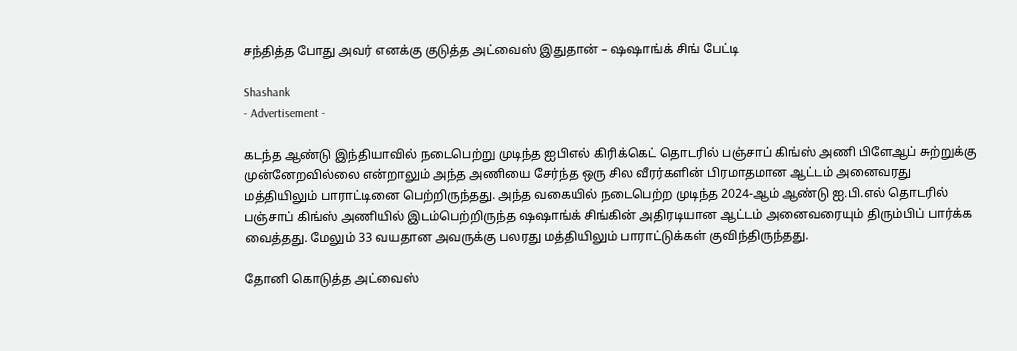சந்தித்த போது அவர் எனக்கு குடுத்த அட்வைஸ் இதுதான் – ஷஷாங்க் சிங் பேட்டி

Shashank
- Advertisement -

கடந்த ஆண்டு இந்தியாவில் நடைபெற்று முடிந்த ஐபிஎல் கிரிக்கெட் தொடரில் பஞ்சாப் கிங்ஸ் அணி பிளேஆப் சுற்றுக்கு முன்னேறவில்லை என்றாலும் அந்த அணியை சேர்ந்த ஒரு சில வீரர்களின் பிரமாதமான ஆட்டம் அனைவரது மத்தியிலும் பாராட்டினை பெற்றிருந்தது. அந்த வகையில் நடைபெற்ற முடிந்த 2024-ஆம் ஆண்டு ஐ.பி.எல் தொடரில் பஞ்சாப் கிங்ஸ் அணியில் இடம்பெற்றிருந்த ஷஷாங்க் சிங்கின் அதிரடியான ஆட்டம் அனைவரையும் திரும்பிப் பார்க்க வைத்தது. மேலும் 33 வயதான அவருக்கு பலரது மத்தியிலும் பாராட்டுக்கள் குவிந்திருந்தது.

தோனி கொடுத்த அட்வைஸ்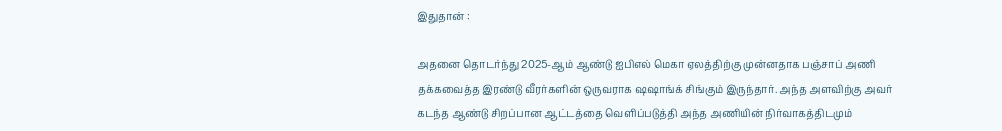இதுதான் :

அதனை தொடர்ந்து 2025-ஆம் ஆண்டு ஐபிஎல் மெகா ஏலத்திற்கு முன்னதாக பஞ்சாப் அணி தக்கவைத்த இரண்டு வீரர்களின் ஒருவராக ஷஷாங்க் சிங்கும் இருந்தார். அந்த அளவிற்கு அவர் கடந்த ஆண்டு சிறப்பான ஆட்டத்தை வெளிப்படுத்தி அந்த அணியின் நிர்வாகத்திடமும்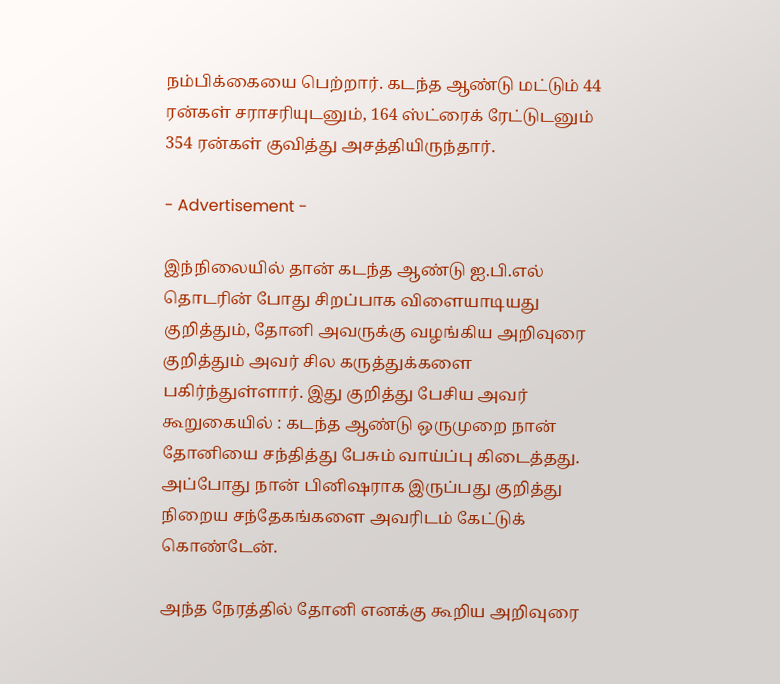நம்பிக்கையை பெற்றார். கடந்த ஆண்டு மட்டும் 44 ரன்கள் சராசரியுடனும், 164 ஸ்ட்ரைக் ரேட்டுடனும் 354 ரன்கள் குவித்து அசத்தியிருந்தார்.

- Advertisement -

இந்நிலையில் தான் கடந்த ஆண்டு ஐ.பி.எல் தொடரின் போது சிறப்பாக விளையாடியது குறித்தும், தோனி அவருக்கு வழங்கிய அறிவுரை குறித்தும் அவர் சில கருத்துக்களை பகிர்ந்துள்ளார். இது குறித்து பேசிய அவர் கூறுகையில் : கடந்த ஆண்டு ஒருமுறை நான் தோனியை சந்தித்து பேசும் வாய்ப்பு கிடைத்தது. அப்போது நான் பினிஷராக இருப்பது குறித்து நிறைய சந்தேகங்களை அவரிடம் கேட்டுக் கொண்டேன்.

அந்த நேரத்தில் தோனி எனக்கு கூறிய அறிவுரை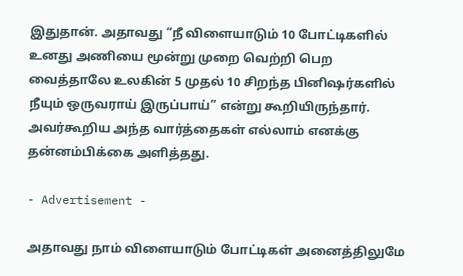இதுதான். அதாவது “நீ விளையாடும் 10 போட்டிகளில் உனது அணியை மூன்று முறை வெற்றி பெற வைத்தாலே உலகின் 5 முதல் 10 சிறந்த பினிஷர்களில் நீயும் ஒருவராய் இருப்பாய்” என்று கூறியிருந்தார். அவர்கூறிய அந்த வார்த்தைகள் எல்லாம் எனக்கு தன்னம்பிக்கை அளித்தது.

- Advertisement -

அதாவது நாம் விளையாடும் போட்டிகள் அனைத்திலுமே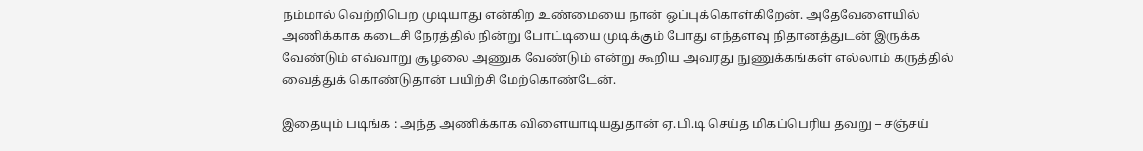நம்மால் வெற்றிபெற முடியாது என்கிற உண்மையை நான் ஒப்புக்கொள்கிறேன். அதேவேளையில் அணிக்காக கடைசி நேரத்தில் நின்று போட்டியை முடிக்கும் போது எந்தளவு நிதானத்துடன் இருக்க வேண்டும் எவ்வாறு சூழலை அணுக வேண்டும் என்று கூறிய அவரது நுணுக்கங்கள் எல்லாம் கருத்தில் வைத்துக் கொண்டுதான் பயிற்சி மேற்கொண்டேன்.

இதையும் படிங்க : அந்த அணிக்காக விளையாடியதுதான் ஏ.பி.டி செய்த மிகப்பெரிய தவறு – சஞ்சய்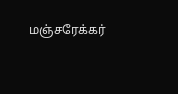மஞ்சரேக்கர்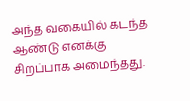அந்த வகையில் கடந்த ஆண்டு எனக்கு சிறப்பாக அமைந்தது.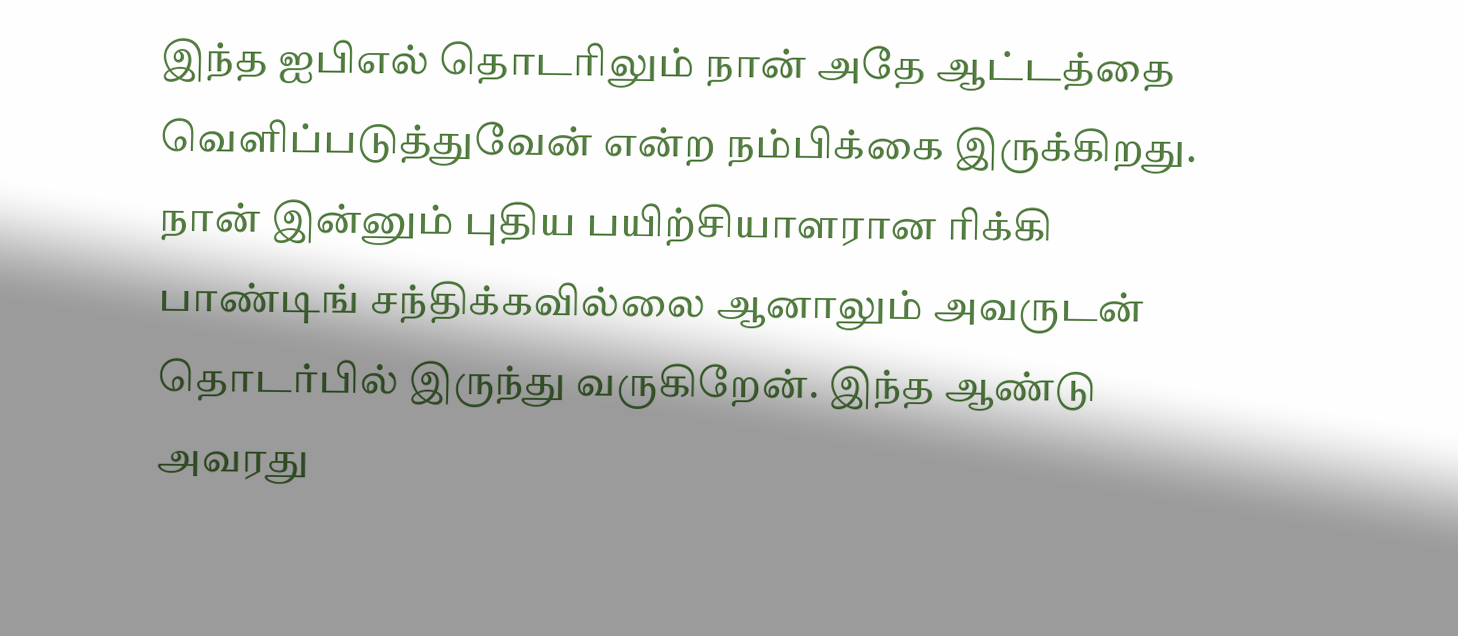இந்த ஐபிஎல் தொடரிலும் நான் அதே ஆட்டத்தை வெளிப்படுத்துவேன் என்ற நம்பிக்கை இருக்கிறது. நான் இன்னும் புதிய பயிற்சியாளரான ரிக்கி பாண்டிங் சந்திக்கவில்லை ஆனாலும் அவருடன் தொடர்பில் இருந்து வருகிறேன். இந்த ஆண்டு அவரது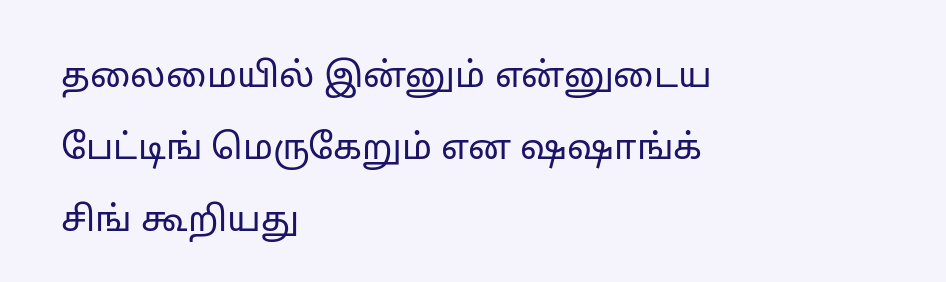தலைமையில் இன்னும் என்னுடைய பேட்டிங் மெருகேறும் என ஷஷாங்க் சிங் கூறியது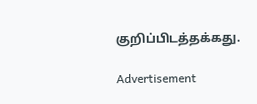குறிப்பிடத்தக்கது.

Advertisement